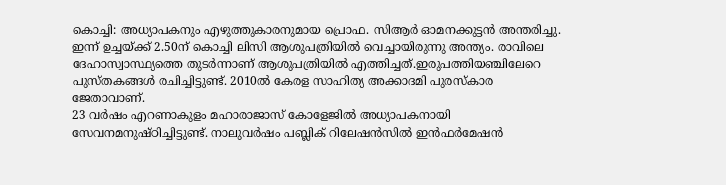കൊച്ചി: അധ്യാപകനും എഴുത്തുകാരനുമായ പ്രൊഫ. സിആർ ഓമനക്കുട്ടൻ അന്തരിച്ചു. ഇന്ന് ഉച്ചയ്ക്ക് 2.50ന് കൊച്ചി ലിസി ആശുപത്രിയിൽ വെച്ചായിരുന്നു അന്ത്യം. രാവിലെ ദേഹാസ്വാസ്ഥ്യത്തെ തുടർന്നാണ് ആശുപത്രിയിൽ എത്തിച്ചത്.ഇരുപത്തിയഞ്ചിലേറെ പുസ്തകങ്ങൾ രചിച്ചിട്ടുണ്ട്. 2010ൽ കേരള സാഹിത്യ അക്കാദമി പുരസ്കാര ജേതാവാണ്.
23 വർഷം എറണാകുളം മഹാരാജാസ് കോളേജിൽ അധ്യാപകനായി സേവനമനുഷ്ഠിച്ചിട്ടുണ്ട്. നാലുവർഷം പബ്ലിക് റിലേഷൻസിൽ ഇൻഫർമേഷൻ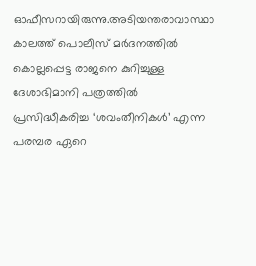ഓഫീസറായിരുന്നു.അടിയന്തരാവാസ്ഥാ കാലത്ത് പൊലീസ് മർദനത്തിൽ കൊല്ലപ്പെട്ട രാജനെ കുറിച്ചുള്ള ദേശാഭിമാനി പത്രത്തിൽ പ്രസിദ്ധീകരിച്ച ‘ശവംതീനികൾ’ എന്ന പരമ്പര ഏറെ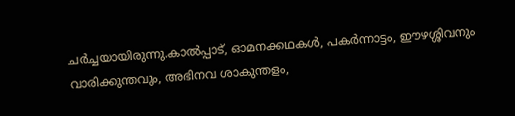ചർച്ചയായിരുന്നു.കാൽപ്പാട്, ഓമനക്കഥകൾ, പകർന്നാട്ടം, ഈഴശ്ശിവനും വാരിക്കുന്തവും, അഭിനവ ശാകുന്തളം,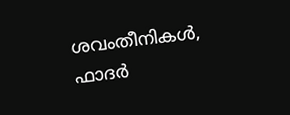ശവംതീനികൾ, ഫാദർ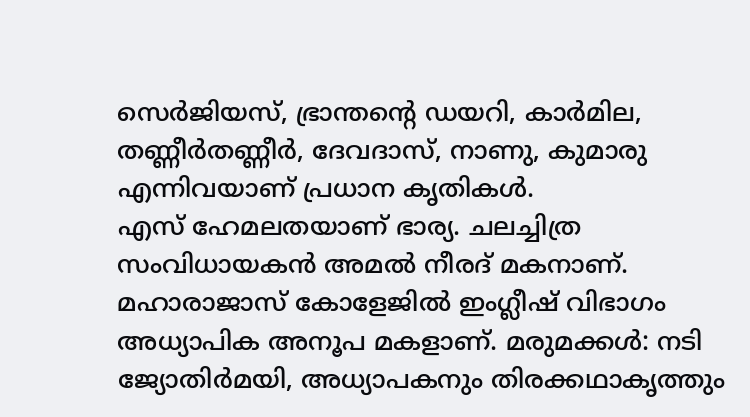സെർജിയസ്, ഭ്രാന്തന്റെ ഡയറി, കാർമില, തണ്ണീർതണ്ണീർ, ദേവദാസ്, നാണു, കുമാരു എന്നിവയാണ് പ്രധാന കൃതികൾ.
എസ് ഹേമലതയാണ് ഭാര്യ. ചലച്ചിത്ര സംവിധായകൻ അമൽ നീരദ് മകനാണ്. മഹാരാജാസ് കോളേജിൽ ഇംഗ്ലീഷ് വിഭാഗം അധ്യാപിക അനൂപ മകളാണ്. മരുമക്കൾ: നടി ജ്യോതിർമയി, അധ്യാപകനും തിരക്കഥാകൃത്തും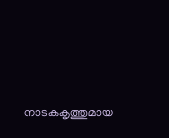നാടകകൃത്തുമായ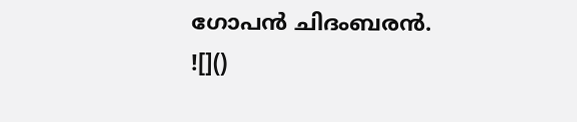ഗോപൻ ചിദംബരൻ.
![]()